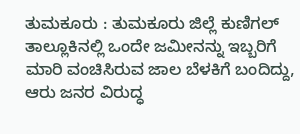ತುಮಕೂರು : ತುಮಕೂರು ಜಿಲ್ಲೆ ಕುಣಿಗಲ್ ತಾಲ್ಲೂಕಿನಲ್ಲಿ ಒಂದೇ ಜಮೀನನ್ನು ಇಬ್ಬರಿಗೆ ಮಾರಿ ವಂಚಿಸಿರುವ ಜಾಲ ಬೆಳಕಿಗೆ ಬಂದಿದ್ದು, ಆರು ಜನರ ವಿರುದ್ಧ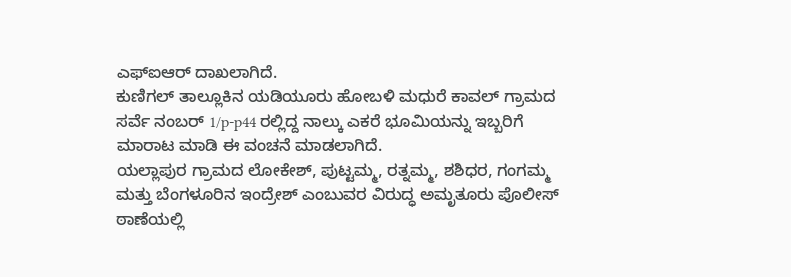ಎಫ್ಐಆರ್ ದಾಖಲಾಗಿದೆ.
ಕುಣಿಗಲ್ ತಾಲ್ಲೂಕಿನ ಯಡಿಯೂರು ಹೋಬಳಿ ಮಧುರೆ ಕಾವಲ್ ಗ್ರಾಮದ ಸರ್ವೆ ನಂಬರ್ 1/p-p44 ರಲ್ಲಿದ್ದ ನಾಲ್ಕು ಎಕರೆ ಭೂಮಿಯನ್ನು ಇಬ್ಬರಿಗೆ ಮಾರಾಟ ಮಾಡಿ ಈ ವಂಚನೆ ಮಾಡಲಾಗಿದೆ.
ಯಲ್ಲಾಪುರ ಗ್ರಾಮದ ಲೋಕೇಶ್, ಪುಟ್ಟಮ್ಮ, ರತ್ನಮ್ಮ, ಶಶಿಧರ, ಗಂಗಮ್ಮ ಮತ್ತು ಬೆಂಗಳೂರಿನ ಇಂದ್ರೇಶ್ ಎಂಬುವರ ವಿರುದ್ಧ ಅಮೃತೂರು ಪೊಲೀಸ್ ಠಾಣೆಯಲ್ಲಿ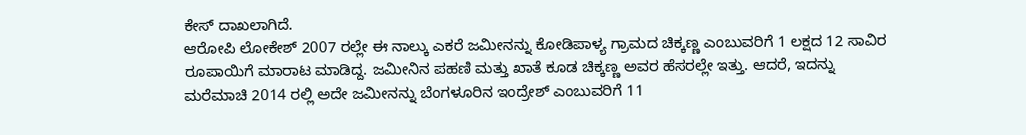ಕೇಸ್ ದಾಖಲಾಗಿದೆ.
ಆರೋಪಿ ಲೋಕೇಶ್ 2007 ರಲ್ಲೇ ಈ ನಾಲ್ಕು ಎಕರೆ ಜಮೀನನ್ನು ಕೋಡಿಪಾಳ್ಯ ಗ್ರಾಮದ ಚಿಕ್ಕಣ್ಣ ಎಂಬುವರಿಗೆ 1 ಲಕ್ಷದ 12 ಸಾವಿರ ರೂಪಾಯಿಗೆ ಮಾರಾಟ ಮಾಡಿದ್ದ. ಜಮೀನಿನ ಪಹಣಿ ಮತ್ತು ಖಾತೆ ಕೂಡ ಚಿಕ್ಕಣ್ಣ ಅವರ ಹೆಸರಲ್ಲೇ ಇತ್ತು. ಆದರೆ, ಇದನ್ನು ಮರೆಮಾಚಿ 2014 ರಲ್ಲಿ ಅದೇ ಜಮೀನನ್ನು ಬೆಂಗಳೂರಿನ ಇಂದ್ರೇಶ್ ಎಂಬುವರಿಗೆ 11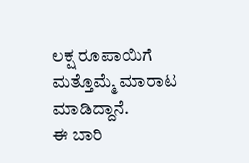ಲಕ್ಷ ರೂಪಾಯಿಗೆ ಮತ್ತೊಮ್ಮೆ ಮಾರಾಟ ಮಾಡಿದ್ದಾನೆ.
ಈ ಬಾರಿ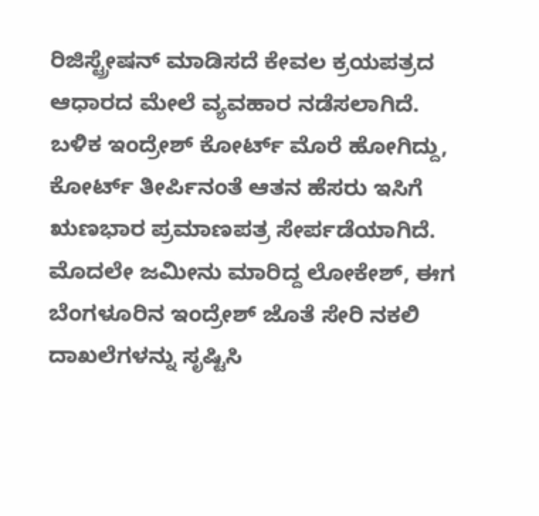ರಿಜಿಸ್ಟ್ರೇಷನ್ ಮಾಡಿಸದೆ ಕೇವಲ ಕ್ರಯಪತ್ರದ ಆಧಾರದ ಮೇಲೆ ವ್ಯವಹಾರ ನಡೆಸಲಾಗಿದೆ.
ಬಳಿಕ ಇಂದ್ರೇಶ್ ಕೋರ್ಟ್ ಮೊರೆ ಹೋಗಿದ್ದು, ಕೋರ್ಟ್ ತೀರ್ಪಿನಂತೆ ಆತನ ಹೆಸರು ಇಸಿಗೆ ಋಣಭಾರ ಪ್ರಮಾಣಪತ್ರ ಸೇರ್ಪಡೆಯಾಗಿದೆ.
ಮೊದಲೇ ಜಮೀನು ಮಾರಿದ್ದ ಲೋಕೇಶ್, ಈಗ ಬೆಂಗಳೂರಿನ ಇಂದ್ರೇಶ್ ಜೊತೆ ಸೇರಿ ನಕಲಿ ದಾಖಲೆಗಳನ್ನು ಸೃಷ್ಟಿಸಿ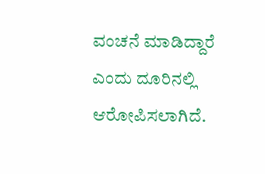ವಂಚನೆ ಮಾಡಿದ್ದಾರೆ ಎಂದು ದೂರಿನಲ್ಲಿ ಆರೋಪಿಸಲಾಗಿದೆ.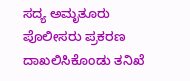ಸದ್ಯ ಅಮೃತೂರು ಪೊಲೀಸರು ಪ್ರಕರಣ ದಾಖಲಿಸಿಕೊಂಡು ತನಿಖೆ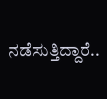ನಡೆಸುತ್ತಿದ್ದಾರೆ..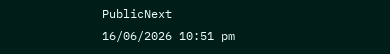PublicNext
16/06/2026 10:51 pm